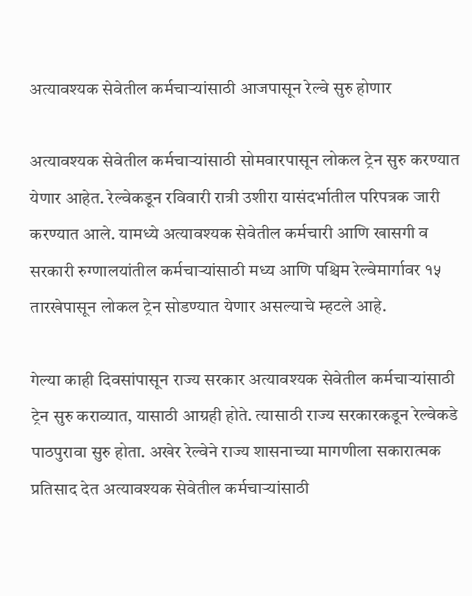अत्यावश्यक सेवेतील कर्मचाऱ्यांसाठी आजपासून रेल्वे सुरु होणार

अत्यावश्यक सेवेतील कर्मचाऱ्यांसाठी सोमवारपासून लोकल ट्रेन सुरु करण्यात येणार आहेत. रेल्वेकडून रविवारी रात्री उशीरा यासंदर्भातील परिपत्रक जारी करण्यात आले. यामध्ये अत्यावश्यक सेवेतील कर्मचारी आणि खासगी व सरकारी रुग्णालयांतील कर्मचाऱ्यांसाठी मध्य आणि पश्चिम रेल्वेमार्गावर १५ तारखेपासून लोकल ट्रेन सोडण्यात येणार असल्याचे म्हटले आहे.

गेल्या काही दिवसांपासून राज्य सरकार अत्यावश्यक सेवेतील कर्मचाऱ्यांसाठी ट्रेन सुरु कराव्यात, यासाठी आग्रही होते. त्यासाठी राज्य सरकारकडून रेल्वेकडे पाठपुरावा सुरु होता. अखेर रेल्वेने राज्य शासनाच्या मागणीला सकारात्मक प्रतिसाद देत अत्यावश्यक सेवेतील कर्मचाऱ्यांसाठी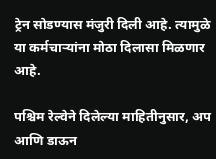ट्रेन सोडण्यास मंजुरी दिली आहे. त्यामुळे या कर्मचाऱ्यांना मोठा दिलासा मिळणार आहे.

पश्चिम रेल्वेने दिलेल्या माहितीनुसार, अप आणि डाऊन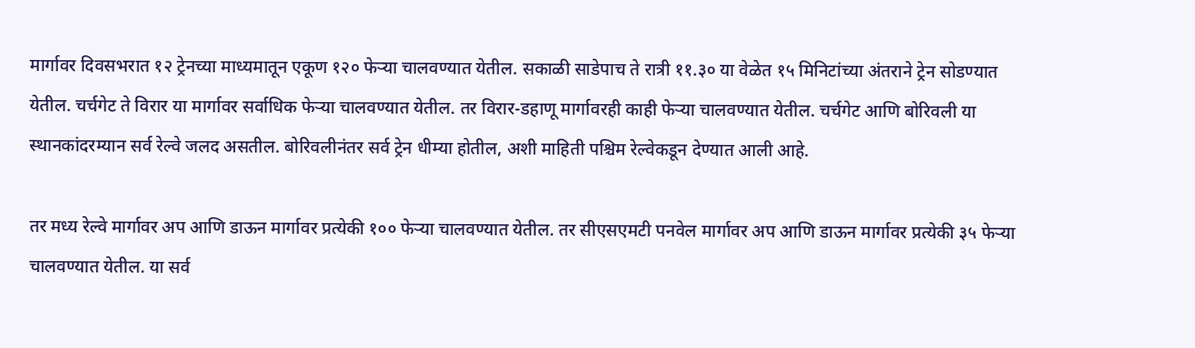मार्गावर दिवसभरात १२ ट्रेनच्या माध्यमातून एकूण १२० फेऱ्या चालवण्यात येतील. सकाळी साडेपाच ते रात्री ११.३० या वेळेत १५ मिनिटांच्या अंतराने ट्रेन सोडण्यात येतील. चर्चगेट ते विरार या मार्गावर सर्वाधिक फेऱ्या चालवण्यात येतील. तर विरार-डहाणू मार्गावरही काही फेऱ्या चालवण्यात येतील. चर्चगेट आणि बोरिवली या स्थानकांदरम्यान सर्व रेल्वे जलद असतील. बोरिवलीनंतर सर्व ट्रेन धीम्या होतील, अशी माहिती पश्चिम रेल्वेकडून देण्यात आली आहे.

तर मध्य रेल्वे मार्गावर अप आणि डाऊन मार्गावर प्रत्येकी १०० फेऱ्या चालवण्यात येतील. तर सीएसएमटी पनवेल मार्गावर अप आणि डाऊन मार्गावर प्रत्येकी ३५ फेऱ्या चालवण्यात येतील. या सर्व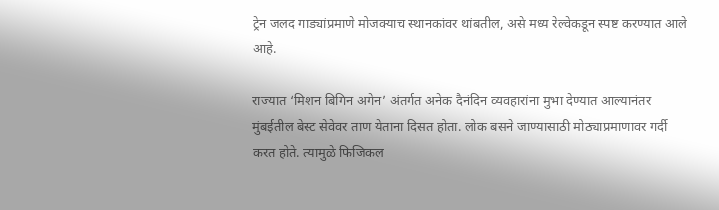ट्रेन जलद गाड्यांप्रमाणे मोजक्याच स्थानकांवर थांबतील, असे मध्य रेल्वेकडून स्पष्ट करण्यात आले आहे.

राज्यात ‘मिशन बिगिन अगेन’ अंतर्गत अनेक दैनंदिन व्यवहारांना मुभा देण्यात आल्यानंतर मुंबईतील बेस्ट सेवेवर ताण येताना दिसत होता. लोक बसने जाण्यासाठी मोठ्याप्रमाणावर गर्दी करत होते. त्यामुळे फिजिकल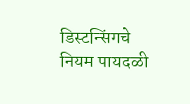डिस्टन्सिंगचे नियम पायदळी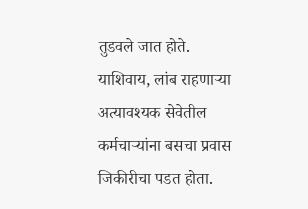तुडवले जात होते. याशिवाय, लांब राहणाऱ्या अत्यावश्यक सेवेतील कर्मचाऱ्यांना बसचा प्रवास जिकीरीचा पडत होता.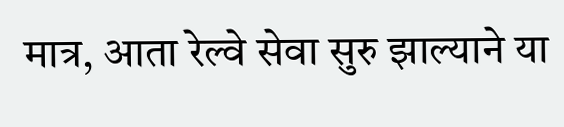मात्र, आता रेल्वे सेवा सुरु झाल्याने या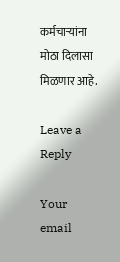कर्मचाऱ्यांना मोठा दिलासा मिळणार आहे.

Leave a Reply

Your email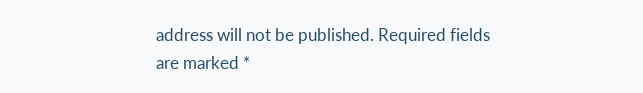address will not be published. Required fields are marked *